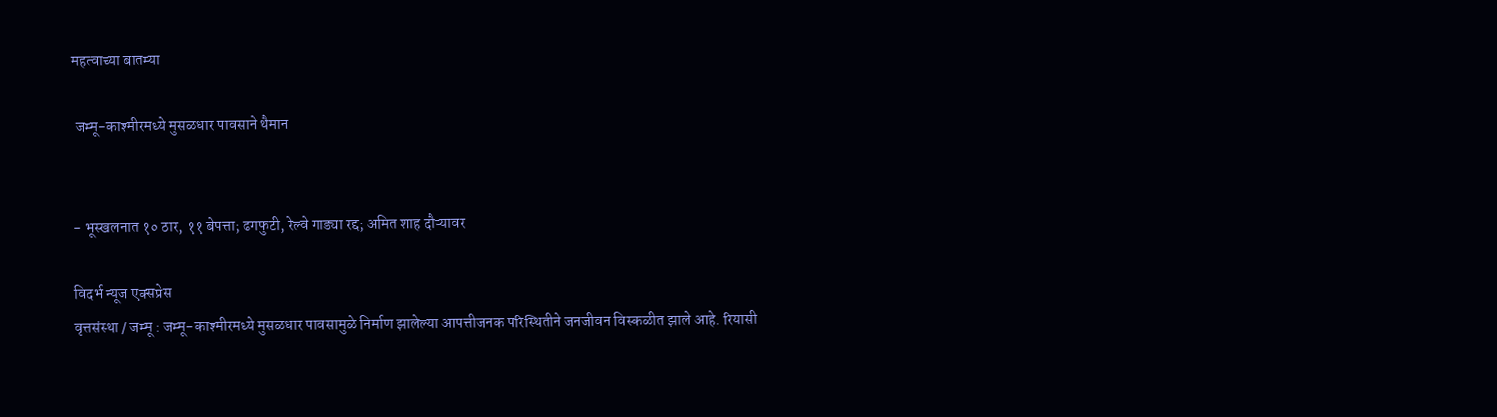महत्वाच्या बातम्या

 जम्मू-काश्मीरमध्ये मुसळधार पावसाने थैमान


- भूस्खलनात १० ठार, ११ बेपत्ता; ढगफुटी, रेल्वे गाड्या रद्द; अमित शाह दौऱ्यावर

विदर्भ न्यूज एक्सप्रेस
वृत्तसंस्था / जम्मू : जम्मू-काश्मीरमध्ये मुसळधार पावसामुळे निर्माण झालेल्या आपत्तीजनक परिस्थितीने जनजीवन विस्कळीत झाले आहे. रियासी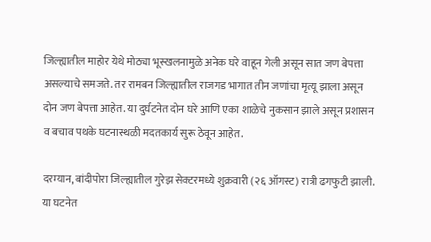जिल्ह्यातील माहोर येथे मोठ्या भूस्खलनामुळे अनेक घरे वाहून गेली असून सात जण बेपत्ता असल्याचे समजते. तर रामबन जिल्ह्यातील राजगड भागात तीन जणांचा मृत्यू झाला असून दोन जण बेपत्ता आहेत. या दुर्घटनेत दोन घरे आणि एका शाळेचे नुकसान झाले असून प्रशासन व बचाव पथके घटनास्थळी मदतकार्य सुरू ठेवून आहेत.

दरम्यान, बांदीपोरा जिल्ह्यातील गुरेझ सेक्टरमध्ये शुक्रवारी (२६ ऑगस्ट) रात्री ढगफुटी झाली. या घटनेत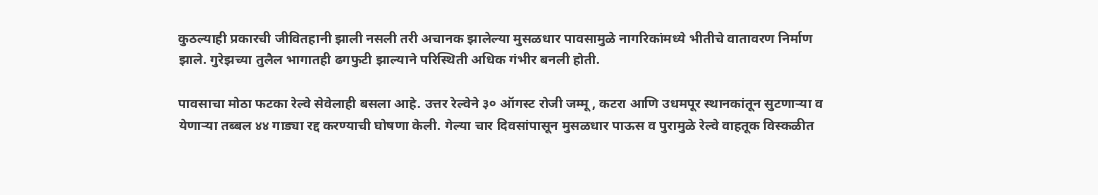कुठल्याही प्रकारची जीवितहानी झाली नसली तरी अचानक झालेल्या मुसळधार पावसामुळे नागरिकांमध्ये भीतीचे वातावरण निर्माण झाले. गुरेझच्या तुलैल भागातही ढगफुटी झाल्याने परिस्थिती अधिक गंभीर बनली होती.

पावसाचा मोठा फटका रेल्वे सेवेलाही बसला आहे. उत्तर रेल्वेने ३० ऑगस्ट रोजी जम्मू, कटरा आणि उधमपूर स्थानकांतून सुटणाऱ्या व येणाऱ्या तब्बल ४४ गाड्या रद्द करण्याची घोषणा केली. गेल्या चार दिवसांपासून मुसळधार पाऊस व पुरामुळे रेल्वे वाहतूक विस्कळीत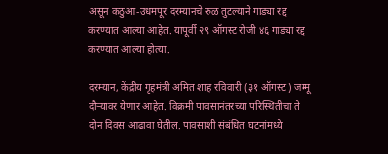असून कठुआ-उधमपूर दरम्यानचे रुळ तुटल्याने गाड्या रद्द करण्यात आल्या आहेत. यापूर्वी २९ ऑगस्ट रोजी ४६ गाड्या रद्द करण्यात आल्या होत्या.

दरम्यान, केंद्रीय गृहमंत्री अमित शाह रविवारी (३१ ऑगस्ट) जम्मू दौऱ्यावर येणार आहेत. विक्रमी पावसानंतरच्या परिस्थितीचा ते दोन दिवस आढावा घेतील. पावसाशी संबंधित घटनांमध्ये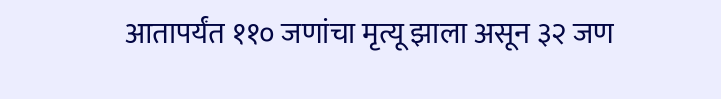आतापर्यंत ११० जणांचा मृत्यू झाला असून ३२ जण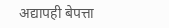अद्यापही बेपत्ता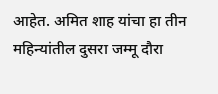आहेत. अमित शाह यांचा हा तीन महिन्यांतील दुसरा जम्मू दौरा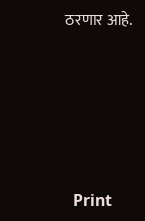ठरणार आहे.





  Print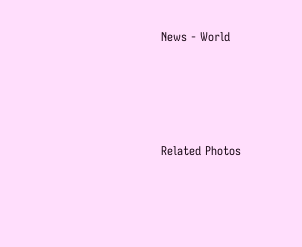News - World




Related Photos